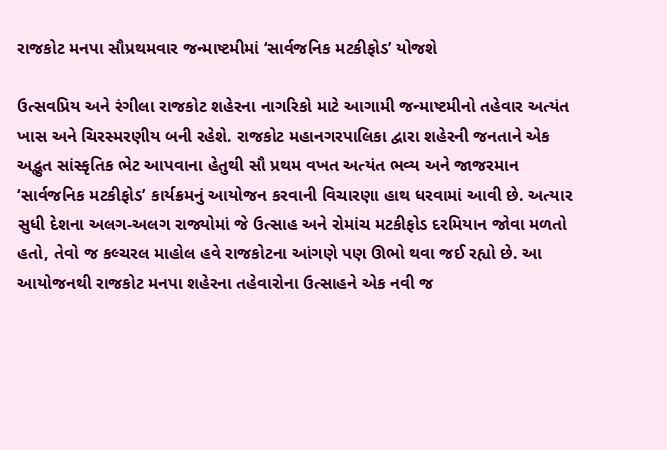રાજકોટ મનપા સૌપ્રથમવાર જન્માષ્ટમીમાં ‘સાર્વજનિક મટકીફોડ’ યોજશે

ઉત્સવપ્રિય અને રંગીલા રાજકોટ શહેરના નાગરિકો માટે આગામી જન્માષ્ટમીનો તહેવાર અત્યંત ખાસ અને ચિરસ્મરણીય બની રહેશે. રાજકોટ મહાનગરપાલિકા દ્વારા શહેરની જનતાને એક અદ્ભુત સાંસ્કૃતિક ભેટ આપવાના હેતુથી સૌ પ્રથમ વખત અત્યંત ભવ્ય અને જાજરમાન ‘સાર્વજનિક મટકીફોડ’ કાર્યક્રમનું આયોજન કરવાની વિચારણા હાથ ધરવામાં આવી છે. અત્યાર સુધી દેશના અલગ-અલગ રાજ્યોમાં જે ઉત્સાહ અને રોમાંચ મટકીફોડ દરમિયાન જોવા મળતો હતો, તેવો જ કલ્ચરલ માહોલ હવે રાજકોટના આંગણે પણ ઊભો થવા જઈ રહ્યો છે. આ આયોજનથી રાજકોટ મનપા શહેરના તહેવારોના ઉત્સાહને એક નવી જ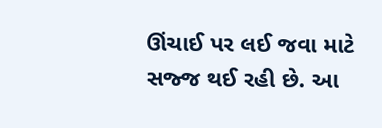ઊંચાઈ પર લઈ જવા માટે સજ્જ થઈ રહી છે. આ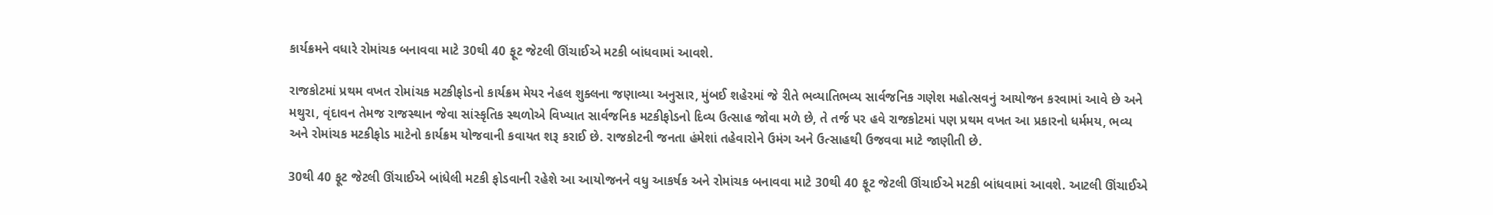કાર્યક્રમને વધારે રોમાંચક બનાવવા માટે 30થી 40 ફૂટ જેટલી ઊંચાઈએ મટકી બાંધવામાં આવશે.

રાજકોટમાં પ્રથમ વખત રોમાંચક મટકીફોડનો કાર્યક્રમ મેયર નેહલ શુક્લના જણાવ્યા અનુસાર, મુંબઈ શહેરમાં જે રીતે ભવ્યાતિભવ્ય સાર્વજનિક ગણેશ મહોત્સવનું આયોજન કરવામાં આવે છે અને મથુરા, વૃંદાવન તેમજ રાજસ્થાન જેવા સાંસ્કૃતિક સ્થળોએ વિખ્યાત સાર્વજનિક મટકીફોડનો દિવ્ય ઉત્સાહ જોવા મળે છે, તે તર્જ પર હવે રાજકોટમાં પણ પ્રથમ વખત આ પ્રકારનો ધર્મમય, ભવ્ય અને રોમાંચક મટકીફોડ માટેનો કાર્યક્રમ યોજવાની કવાયત શરૂ કરાઈ છે. રાજકોટની જનતા હંમેશાં તહેવારોને ઉમંગ અને ઉત્સાહથી ઉજવવા માટે જાણીતી છે.

30થી 40 ફૂટ જેટલી ઊંચાઈએ બાંધેલી મટકી ફોડવાની રહેશે આ આયોજનને વધુ આકર્ષક અને રોમાંચક બનાવવા માટે 30થી 40 ફૂટ જેટલી ઊંચાઈએ મટકી બાંધવામાં આવશે. આટલી ઊંચાઈએ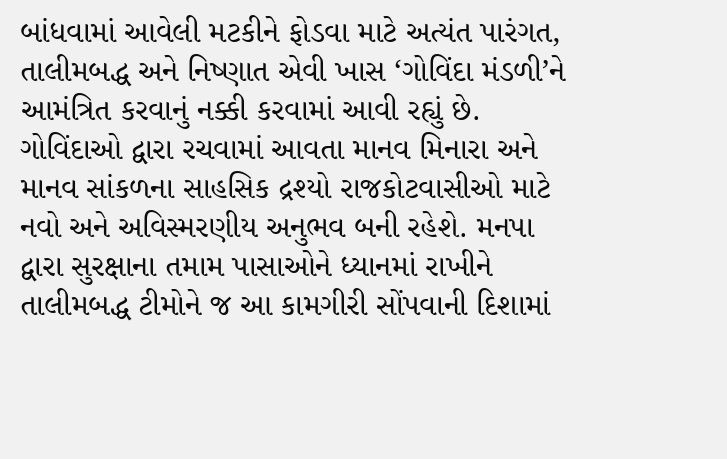બાંધવામાં આવેલી મટકીને ફોડવા માટે અત્યંત પારંગત, તાલીમબદ્ધ અને નિષ્ણાત એવી ખાસ ‘ગોવિંદા મંડળી’ને આમંત્રિત કરવાનું નક્કી કરવામાં આવી રહ્યું છે. ગોવિંદાઓ દ્વારા રચવામાં આવતા માનવ મિનારા અને માનવ સાંકળના સાહસિક દ્રશ્યો રાજકોટવાસીઓ માટે નવો અને અવિસ્મરણીય અનુભવ બની રહેશે. મનપા દ્વારા સુરક્ષાના તમામ પાસાઓને ધ્યાનમાં રાખીને તાલીમબદ્ધ ટીમોને જ આ કામગીરી સોંપવાની દિશામાં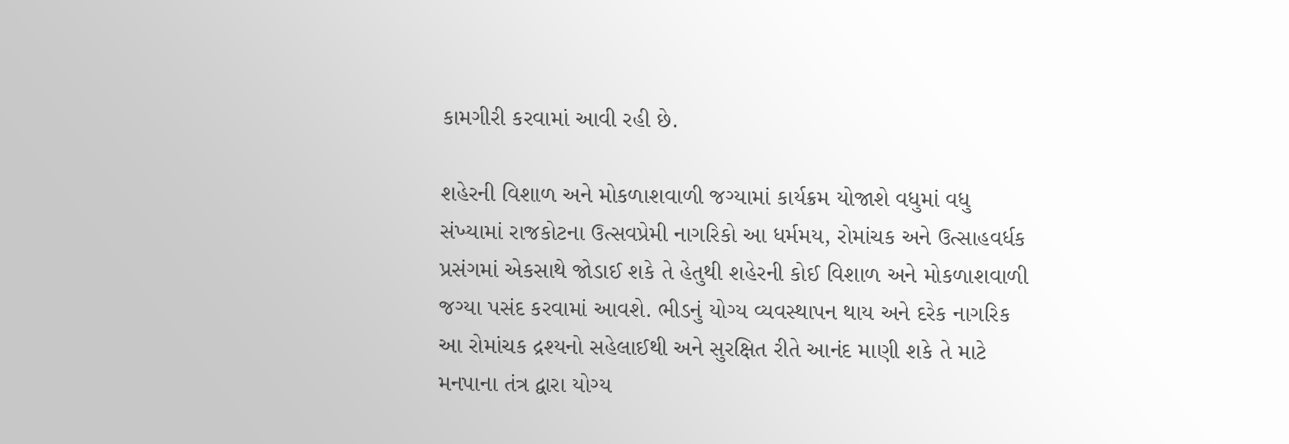કામગીરી કરવામાં આવી રહી છે.

શહેરની વિશાળ અને મોકળાશવાળી જગ્યામાં કાર્યક્રમ યોજાશે વધુમાં વધુ સંખ્યામાં રાજકોટના ઉત્સવપ્રેમી નાગરિકો આ ધર્મમય, રોમાંચક અને ઉત્સાહવર્ધક પ્રસંગમાં એકસાથે જોડાઈ શકે તે હેતુથી શહેરની કોઈ વિશાળ અને મોકળાશવાળી જગ્યા પસંદ કરવામાં આવશે. ભીડનું યોગ્ય વ્યવસ્થાપન થાય અને દરેક નાગરિક આ રોમાંચક દ્રશ્યનો સહેલાઈથી અને સુરક્ષિત રીતે આનંદ માણી શકે તે માટે મનપાના તંત્ર દ્વારા યોગ્ય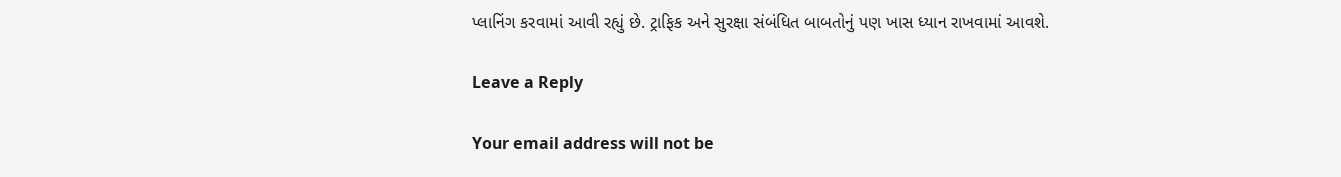પ્લાનિંગ કરવામાં આવી રહ્યું છે. ટ્રાફિક અને સુરક્ષા સંબંધિત બાબતોનું પણ ખાસ ધ્યાન રાખવામાં આવશે.

Leave a Reply

Your email address will not be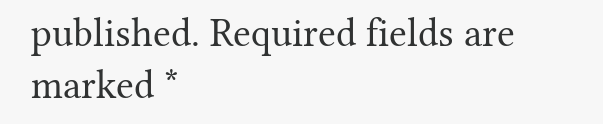published. Required fields are marked *